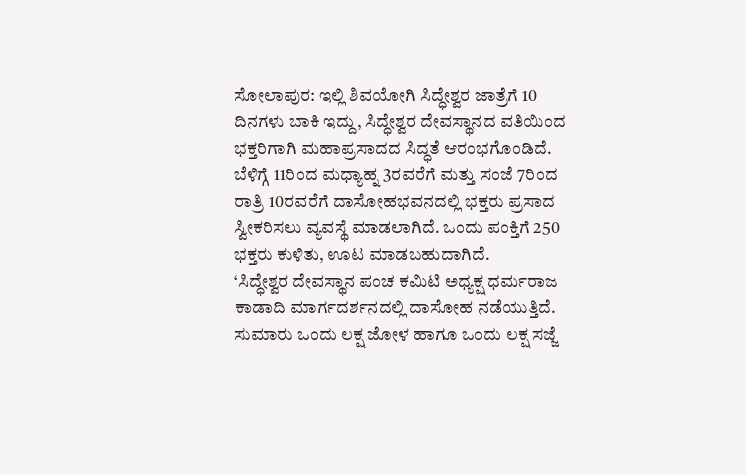ಸೋಲಾಪುರ: ಇಲ್ಲಿ ಶಿವಯೋಗಿ ಸಿದ್ಧೇಶ್ವರ ಜಾತ್ರೆಗೆ 10 ದಿನಗಳು ಬಾಕಿ ಇದ್ದು, ಸಿದ್ಧೇಶ್ವರ ದೇವಸ್ಥಾನದ ವತಿಯಿಂದ ಭಕ್ತರಿಗಾಗಿ ಮಹಾಪ್ರಸಾದದ ಸಿದ್ಧತೆ ಆರಂಭಗೊಂಡಿದೆ.
ಬೆಳಿಗ್ಗೆ 11ರಿಂದ ಮಧ್ಯಾಹ್ನ 3ರವರೆಗೆ ಮತ್ತು ಸಂಜೆ 7ರಿಂದ ರಾತ್ರಿ 10ರವರೆಗೆ ದಾಸೋಹಭವನದಲ್ಲಿ ಭಕ್ತರು ಪ್ರಸಾದ ಸ್ವೀಕರಿಸಲು ವ್ಯವಸ್ಥೆ ಮಾಡಲಾಗಿದೆ. ಒಂದು ಪಂಕ್ತಿಗೆ 250 ಭಕ್ತರು ಕುಳಿತು, ಊಟ ಮಾಡಬಹುದಾಗಿದೆ.
‘ಸಿದ್ಧೇಶ್ವರ ದೇವಸ್ಥಾನ ಪಂಚ ಕಮಿಟಿ ಅಧ್ಯಕ್ಷ ಧರ್ಮರಾಜ ಕಾಡಾದಿ ಮಾರ್ಗದರ್ಶನದಲ್ಲಿ ದಾಸೋಹ ನಡೆಯುತ್ತಿದೆ. ಸುಮಾರು ಒಂದು ಲಕ್ಷ ಜೋಳ ಹಾಗೂ ಒಂದು ಲಕ್ಷ ಸಜ್ಜೆ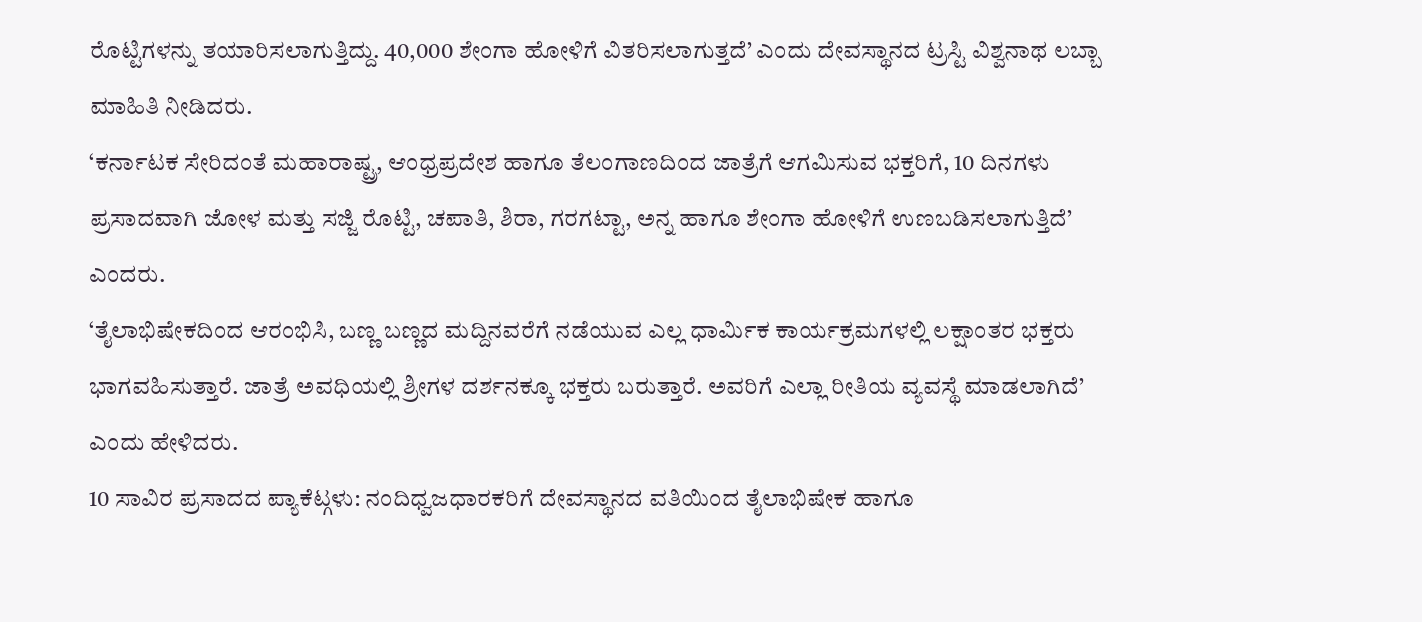ರೊಟ್ಟಿಗಳನ್ನು ತಯಾರಿಸಲಾಗುತ್ತಿದ್ದು. 40,000 ಶೇಂಗಾ ಹೋಳಿಗೆ ವಿತರಿಸಲಾಗುತ್ತದೆ’ ಎಂದು ದೇವಸ್ಥಾನದ ಟ್ರಸ್ಟಿ ವಿಶ್ವನಾಥ ಲಬ್ಬಾ ಮಾಹಿತಿ ನೀಡಿದರು.
‘ಕರ್ನಾಟಕ ಸೇರಿದಂತೆ ಮಹಾರಾಷ್ಟ್ರ, ಆಂಧ್ರಪ್ರದೇಶ ಹಾಗೂ ತೆಲಂಗಾಣದಿಂದ ಜಾತ್ರೆಗೆ ಆಗಮಿಸುವ ಭಕ್ತರಿಗೆ, 10 ದಿನಗಳು ಪ್ರಸಾದವಾಗಿ ಜೋಳ ಮತ್ತು ಸಜ್ಜಿ ರೊಟ್ಟಿ, ಚಪಾತಿ, ಶಿರಾ, ಗರಗಟ್ಟಾ, ಅನ್ನ ಹಾಗೂ ಶೇಂಗಾ ಹೋಳಿಗೆ ಉಣಬಡಿಸಲಾಗುತ್ತಿದೆ’ ಎಂದರು.
‘ತೈಲಾಭಿಷೇಕದಿಂದ ಆರಂಭಿಸಿ, ಬಣ್ಣ ಬಣ್ಣದ ಮದ್ದಿನವರೆಗೆ ನಡೆಯುವ ಎಲ್ಲ ಧಾರ್ಮಿಕ ಕಾರ್ಯಕ್ರಮಗಳಲ್ಲಿ ಲಕ್ಷಾಂತರ ಭಕ್ತರು ಭಾಗವಹಿಸುತ್ತಾರೆ. ಜಾತ್ರೆ ಅವಧಿಯಲ್ಲಿ ಶ್ರೀಗಳ ದರ್ಶನಕ್ಕೂ ಭಕ್ತರು ಬರುತ್ತಾರೆ. ಅವರಿಗೆ ಎಲ್ಲಾ ರೀತಿಯ ವ್ಯವಸ್ಥೆ ಮಾಡಲಾಗಿದೆ’ ಎಂದು ಹೇಳಿದರು.
10 ಸಾವಿರ ಪ್ರಸಾದದ ಪ್ಯಾಕೆಟ್ಗಳು: ನಂದಿಧ್ವಜಧಾರಕರಿಗೆ ದೇವಸ್ಥಾನದ ವತಿಯಿಂದ ತೈಲಾಭಿಷೇಕ ಹಾಗೂ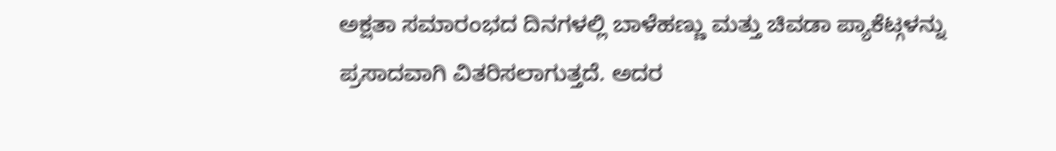ಅಕ್ಷತಾ ಸಮಾರಂಭದ ದಿನಗಳಲ್ಲಿ ಬಾಳೆಹಣ್ಣು ಮತ್ತು ಚಿವಡಾ ಪ್ಯಾಕೆಟ್ಗಳನ್ನು ಪ್ರಸಾದವಾಗಿ ವಿತರಿಸಲಾಗುತ್ತದೆ. ಅದರ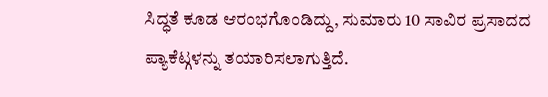ಸಿದ್ಧತೆ ಕೂಡ ಆರಂಭಗೊಂಡಿದ್ದು, ಸುಮಾರು 10 ಸಾವಿರ ಪ್ರಸಾದದ ಪ್ಯಾಕೆಟ್ಗಳನ್ನು ತಯಾರಿಸಲಾಗುತ್ತಿದೆ.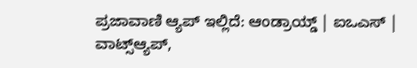ಪ್ರಜಾವಾಣಿ ಆ್ಯಪ್ ಇಲ್ಲಿದೆ: ಆಂಡ್ರಾಯ್ಡ್ | ಐಒಎಸ್ | ವಾಟ್ಸ್ಆ್ಯಪ್,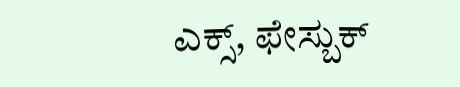ಎಕ್ಸ್, ಫೇಸ್ಬುಕ್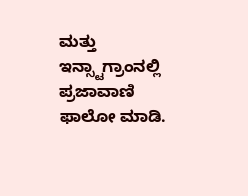ಮತ್ತು ಇನ್ಸ್ಟಾಗ್ರಾಂನಲ್ಲಿ ಪ್ರಜಾವಾಣಿ ಫಾಲೋ ಮಾಡಿ.